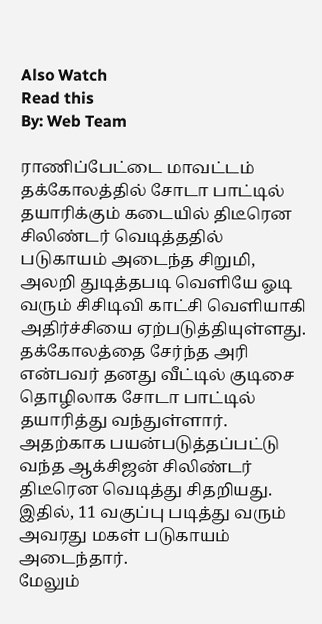Also Watch
Read this
By: Web Team

ராணிப்பேட்டை மாவட்டம் தக்கோலத்தில் சோடா பாட்டில் தயாரிக்கும் கடையில் திடீரென சிலிண்டர் வெடித்ததில் படுகாயம் அடைந்த சிறுமி, அலறி துடித்தபடி வெளியே ஓடி வரும் சிசிடிவி காட்சி வெளியாகி அதிர்ச்சியை ஏற்படுத்தியுள்ளது.
தக்கோலத்தை சேர்ந்த அரி என்பவர் தனது வீட்டில் குடிசை தொழிலாக சோடா பாட்டில் தயாரித்து வந்துள்ளார்.
அதற்காக பயன்படுத்தப்பட்டு வந்த ஆக்சிஜன் சிலிண்டர் திடீரென வெடித்து சிதறியது.
இதில், 11 வகுப்பு படித்து வரும் அவரது மகள் படுகாயம் அடைந்தார்.
மேலும்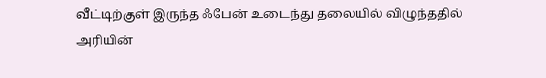வீட்டிற்குள் இருந்த ஃபேன் உடைந்து தலையில் விழுந்ததில் அரியின்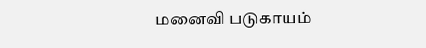மனைவி படுகாயம்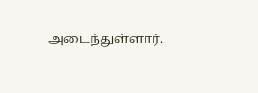அடைந்துள்ளார்.